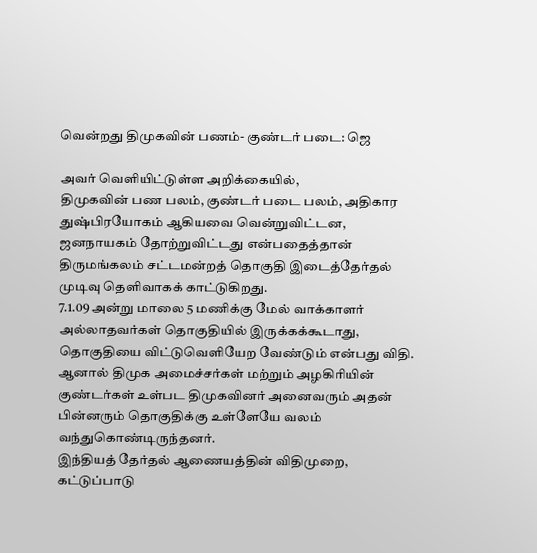வென்றது திமுகவின் பணம்- குண்டர் படை: ஜெ

அவர் வெளியிட்டுள்ள அறிக்கையில்,
திமுகவின் பண பலம், குண்டர் படை பலம், அதிகார துஷ்பிரயோகம் ஆகியவை வென்றுவிட்டன, ஜனநாயகம் தோற்றுவிட்டது என்பதைத்தான் திருமங்கலம் சட்டமன்றத் தொகுதி இடைத்தேர்தல் முடிவு தெளிவாகக் காட்டுகிறது.
7.1.09 அன்று மாலை 5 மணிக்கு மேல் வாக்காளர் அல்லாதவர்கள் தொகுதியில் இருக்கக்கூடாது, தொகுதியை விட்டுவெளியேற வேண்டும் என்பது விதி. ஆனால் திமுக அமைச்சர்கள் மற்றும் அழகிரியின் குண்டர்கள் உள்பட திமுகவினர் அனைவரும் அதன் பின்னரும் தொகுதிக்கு உள்ளேயே வலம் வந்துகொண்டிருந்தனர்.
இந்தியத் தேர்தல் ஆணையத்தின் விதிமுறை, கட்டுப்பாடு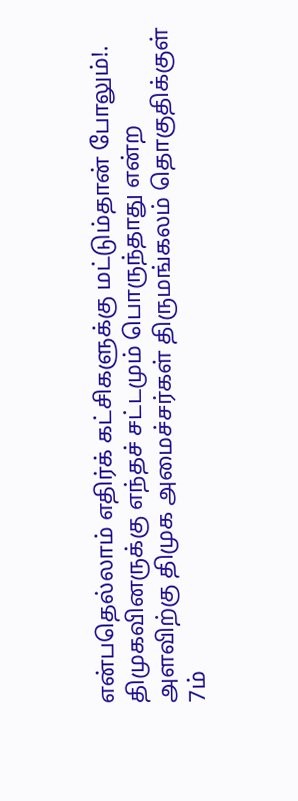என்பதெல்லாம் எதிர்க் கட்சிகளுக்கு மட்டும்தான் போலும்!.
திமுகவினருக்கு எந்தச் சட்டமும் பொருந்தாது என்ற அளவிற்கு திமுக அமைச்சர்கள் திருமங்கலம் தொகுதிக்குள் 7ம்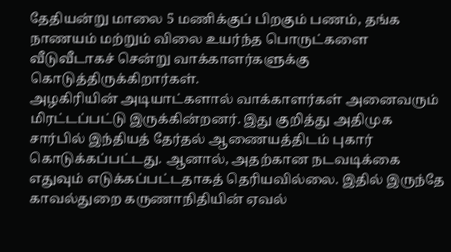தேதியன்று மாலை 5 மணிக்குப் பிறகும் பணம், தங்க நாணயம் மற்றும் விலை உயர்ந்த பொருட்களை வீடுவீடாகச் சென்று வாக்காளர்களுக்கு கொடுத்திருக்கிறார்கள்.
அழகிரியின் அடியாட்களால் வாக்காளர்கள் அனைவரும் மிரட்டப்பட்டு இருக்கின்றனர். இது குறித்து அதிமுக சார்பில் இந்தியத் தேர்தல் ஆணையத்திடம் புகார் கொடுக்கப்பட்டது. ஆனால், அதற்கான நடவடிக்கை எதுவும் எடுக்கப்பட்டதாகத் தெரியவில்லை. இதில் இருந்தே காவல்துறை கருணாநிதியின் ஏவல்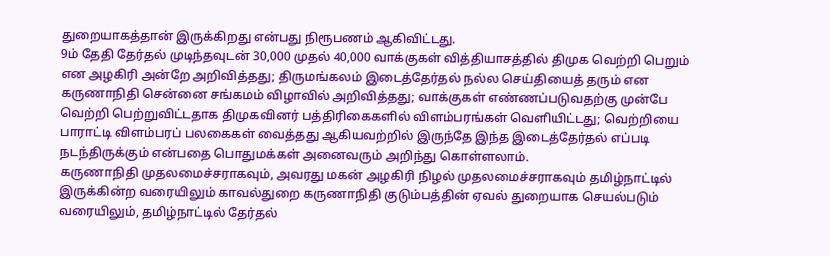துறையாகத்தான் இருக்கிறது என்பது நிரூபணம் ஆகிவிட்டது.
9ம் தேதி தேர்தல் முடிந்தவுடன் 30,000 முதல் 40,000 வாக்குகள் வித்தியாசத்தில் திமுக வெற்றி பெறும் என அழகிரி அன்றே அறிவித்தது; திருமங்கலம் இடைத்தேர்தல் நல்ல செய்தியைத் தரும் என கருணாநிதி சென்னை சங்கமம் விழாவில் அறிவித்தது; வாக்குகள் எண்ணப்படுவதற்கு முன்பே வெற்றி பெற்றுவிட்டதாக திமுகவினர் பத்திரிகைகளில் விளம்பரங்கள் வெளியிட்டது; வெற்றியை பாராட்டி விளம்பரப் பலகைகள் வைத்தது ஆகியவற்றில் இருந்தே இந்த இடைத்தேர்தல் எப்படி நடந்திருக்கும் என்பதை பொதுமக்கள் அனைவரும் அறிந்து கொள்ளலாம்.
கருணாநிதி முதலமைச்சராகவும், அவரது மகன் அழகிரி நிழல் முதலமைச்சராகவும் தமிழ்நாட்டில் இருக்கின்ற வரையிலும் காவல்துறை கருணாநிதி குடும்பத்தின் ஏவல் துறையாக செயல்படும் வரையிலும், தமிழ்நாட்டில் தேர்தல்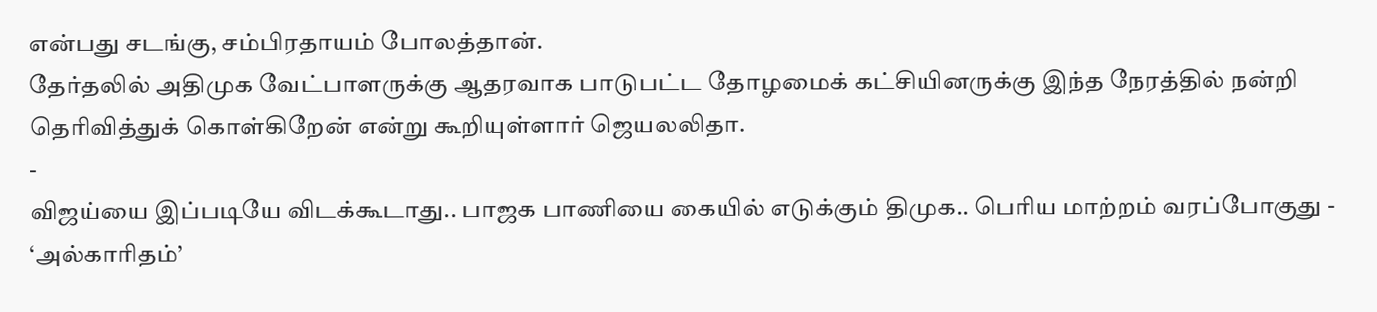என்பது சடங்கு, சம்பிரதாயம் போலத்தான்.
தேர்தலில் அதிமுக வேட்பாளருக்கு ஆதரவாக பாடுபட்ட தோழமைக் கட்சியினருக்கு இந்த நேரத்தில் நன்றி தெரிவித்துக் கொள்கிறேன் என்று கூறியுள்ளார் ஜெயலலிதா.
-
விஜய்யை இப்படியே விடக்கூடாது.. பாஜக பாணியை கையில் எடுக்கும் திமுக.. பெரிய மாற்றம் வரப்போகுது -
‘அல்காரிதம்’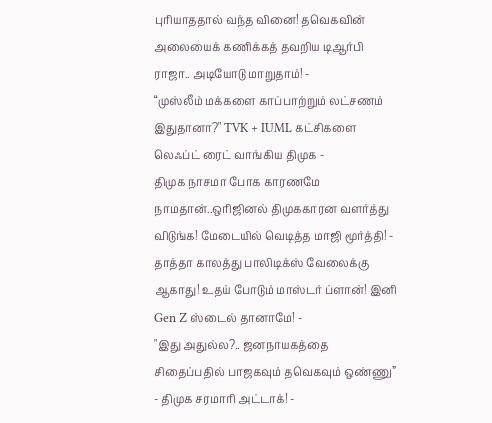புரியாததால் வந்த வினை! தவெகவின் அலையைக் கணிக்கத் தவறிய டிஆர்பி ராஜா.. அடியோடு மாறுதாம்! -
“முஸ்லீம் மக்களை காப்பாற்றும் லட்சணம் இதுதானா?" TVK + IUML கட்சிகளை லெஃப்ட் ரைட் வாங்கிய திமுக -
திமுக நாசமா போக காரணமே நாமதான்..ஒரிஜினல் திமுககாரன வளர்த்து விடுங்க! மேடையில் வெடித்த மாஜி மூர்த்தி! -
தாத்தா காலத்து பாலிடிக்ஸ் வேலைக்கு ஆகாது! உதய் போடும் மாஸ்டர் ப்ளான்! இனி Gen Z ஸ்டைல் தானாமே! -
"இது அதுல்ல?.. ஜனநாயகத்தை சிதைப்பதில் பாஜகவும் தவெகவும் ஒண்ணு” - திமுக சரமாரி அட்டாக்! -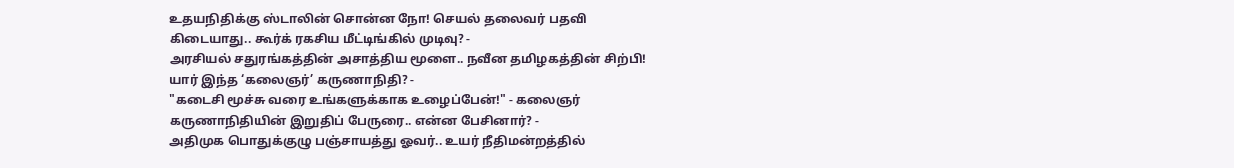உதயநிதிக்கு ஸ்டாலின் சொன்ன நோ! செயல் தலைவர் பதவி கிடையாது.. கூர்க் ரகசிய மீட்டிங்கில் முடிவு? -
அரசியல் சதுரங்கத்தின் அசாத்திய மூளை.. நவீன தமிழகத்தின் சிற்பி! யார் இந்த ‘கலைஞர்’ கருணாநிதி? -
"கடைசி மூச்சு வரை உங்களுக்காக உழைப்பேன்!" - கலைஞர் கருணாநிதியின் இறுதிப் பேருரை.. என்ன பேசினார்? -
அதிமுக பொதுக்குழு பஞ்சாயத்து ஓவர்.. உயர் நீதிமன்றத்தில்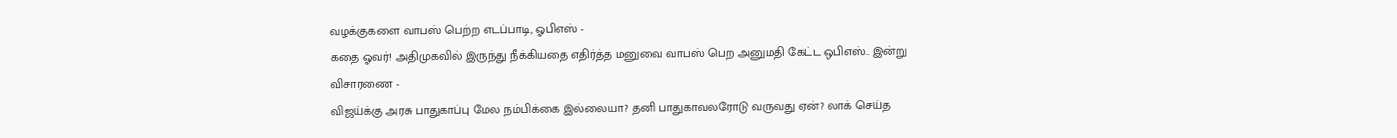வழக்குகளை வாபஸ் பெற்ற எடப்பாடி, ஓபிஎஸ் -
கதை ஓவர்! அதிமுகவில் இருந்து நீக்கியதை எதிர்த்த மனுவை வாபஸ் பெற அனுமதி கேட்ட ஒபிஎஸ்.. இன்று விசாரணை -
விஜய்க்கு அரசு பாதுகாப்பு மேல நம்பிக்கை இல்லையா? தனி பாதுகாவலரோடு வருவது ஏன்? லாக் செய்த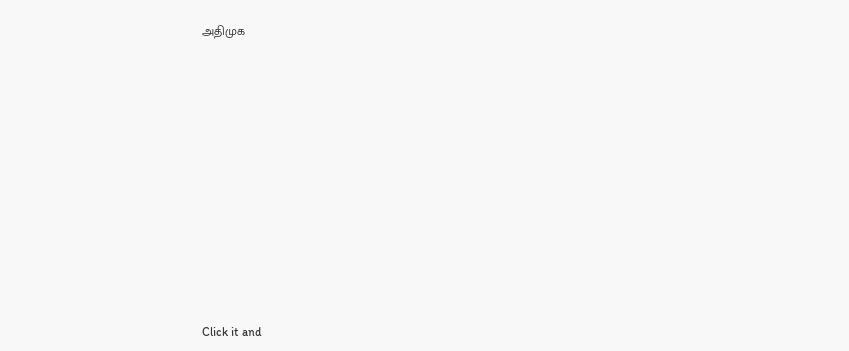அதிமுக












Click it and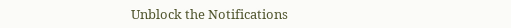Unblock the Notifications